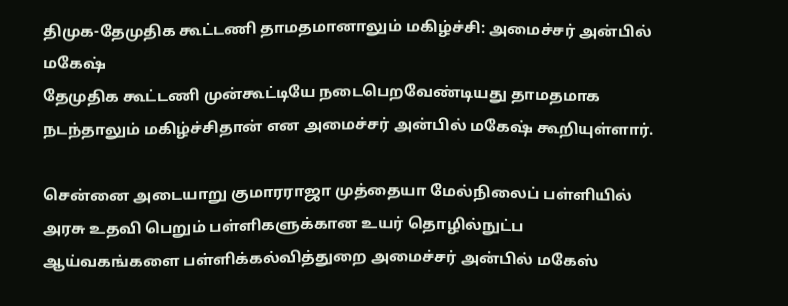திமுக-தேமுதிக கூட்டணி தாமதமானாலும் மகிழ்ச்சி: அமைச்சர் அன்பில் மகேஷ்
தேமுதிக கூட்டணி முன்கூட்டியே நடைபெறவேண்டியது தாமதமாக நடந்தாலும் மகிழ்ச்சிதான் என அமைச்சர் அன்பில் மகேஷ் கூறியுள்ளார்.

சென்னை அடையாறு குமாரராஜா முத்தையா மேல்நிலைப் பள்ளியில் அரசு உதவி பெறும் பள்ளிகளுக்கான உயர் தொழில்நுட்ப ஆய்வகங்களை பள்ளிக்கல்வித்துறை அமைச்சர் அன்பில் மகேஸ்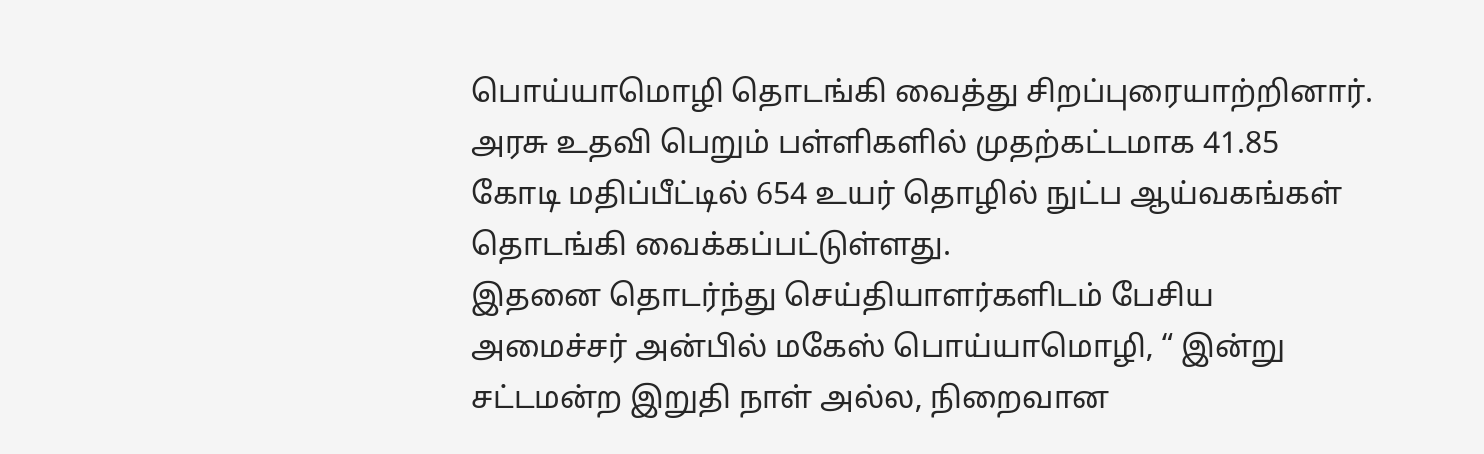பொய்யாமொழி தொடங்கி வைத்து சிறப்புரையாற்றினார். அரசு உதவி பெறும் பள்ளிகளில் முதற்கட்டமாக 41.85 கோடி மதிப்பீட்டில் 654 உயர் தொழில் நுட்ப ஆய்வகங்கள் தொடங்கி வைக்கப்பட்டுள்ளது.
இதனை தொடர்ந்து செய்தியாளர்களிடம் பேசிய அமைச்சர் அன்பில் மகேஸ் பொய்யாமொழி, “ இன்று சட்டமன்ற இறுதி நாள் அல்ல, நிறைவான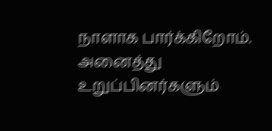நாளாக பார்க்கிறோம். அனைத்து உறுப்பினர்களும்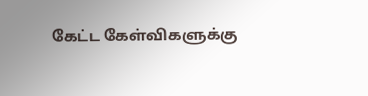கேட்ட கேள்விகளுக்கு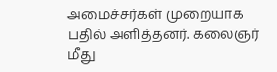அமைச்சர்கள் முறையாக பதில் அளித்தனர். கலைஞர் மீது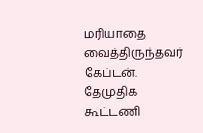மரியாதை வைத்திருந்தவர் கேப்டன். தேமுதிக கூட்டணி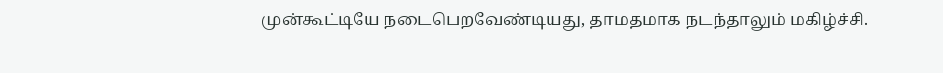முன்கூட்டியே நடைபெறவேண்டியது, தாமதமாக நடந்தாலும் மகிழ்ச்சி.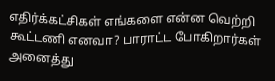எதிர்க்கட்சிகள் எங்களை என்ன வெற்றி கூட்டணி எனவா? பாராட்ட போகிறார்கள் அனைத்து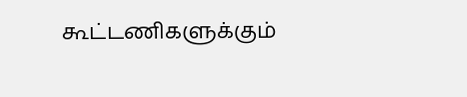கூட்டணிகளுக்கும்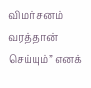விமர்சனம் வரத்தான் செய்யும்” எனக்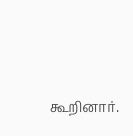கூறினார்.